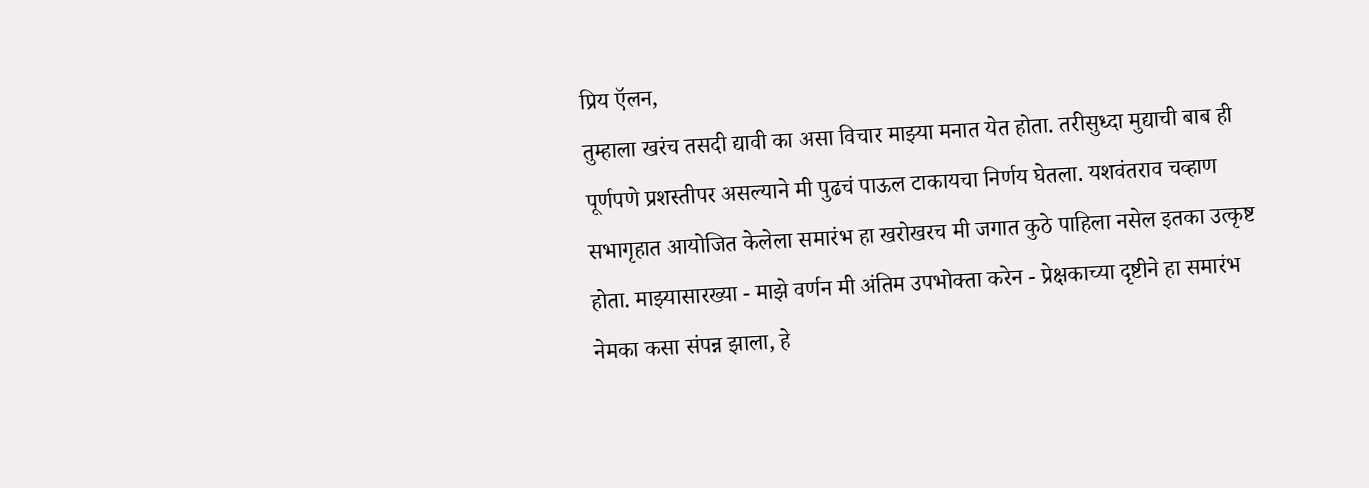प्रिय ऍलन,
तुम्हाला खरंच तसदी द्यावी का असा विचार माझ्या मनात येत होता. तरीसुध्दा मुद्याची बाब ही पूर्णपणे प्रशस्तीपर असल्याने मी पुढचं पाऊल टाकायचा निर्णय घेतला. यशवंतराव चव्हाण सभागृहात आयोजित केलेला समारंभ हा खरोखरच मी जगात कुठे पाहिला नसेल इतका उत्कृष्ट होता. माझ्यासारख्या - माझे वर्णन मी अंतिम उपभोक्ता करेन - प्रेक्षकाच्या दृष्टीने हा समारंभ नेमका कसा संपन्न झाला, हे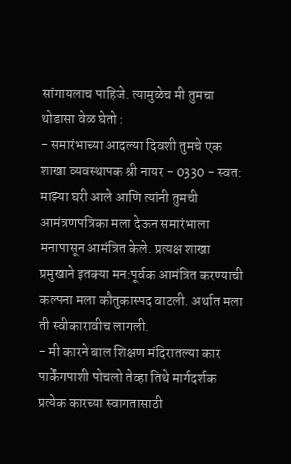सांगायलाच पाहिजे. त्यामुळेच मी तुमचा थोडासा वेळ घेतो :
- समारंभाच्या आदल्या दिवशी तुमचे एक शाखा व्यवस्थापक श्री नायर - 0330 - स्वत: माझ्या घरी आले आणि त्यांनी तुमची आमंत्रणपत्रिका मला देऊन समारंभाला मनापासून आमंत्रित केले. प्रत्यक्ष शाखा प्रमुखाने इतक्या मन:पूर्वक आमंत्रित करण्याची कल्पना मला कौतुकास्पद वाटली. अर्थात मला ती स्वीकारावीच लागली.
- मी कारने बाल शिक्षण मंदिरातल्या कार पार्केंगपाशी पोचलो तेव्हा तिथे मार्गदर्शक प्रत्येक कारच्या स्वागतासाठी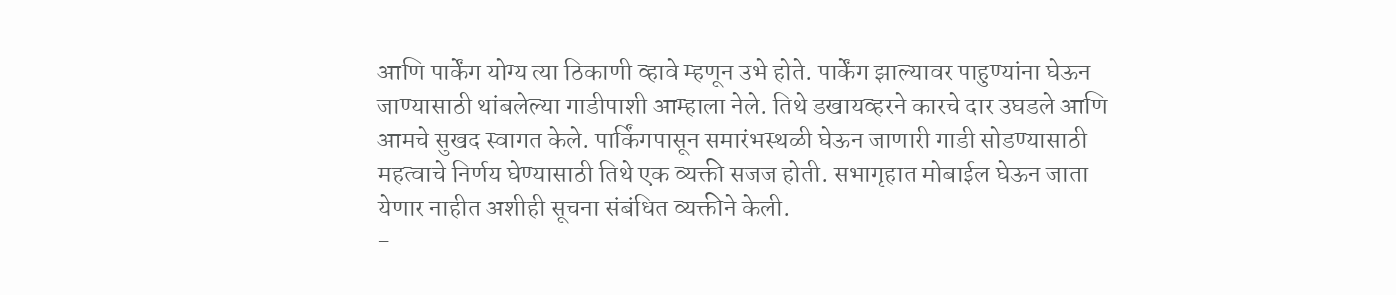आणि पार्केंग योग्य त्या ठिकाणी व्हावे म्हणून उभे होते. पार्केंग झाल्यावर पाहुण्यांना घेऊन जाण्यासाठी थांबलेल्या गाडीपाशी आम्हाला नेले. तिथे डखायव्हरने कारचे दार उघडले आणि आमचे सुखद स्वागत केले. पार्किंगपासून समारंभस्थळी घेऊन जाणारी गाडी सोडण्यासाठी महत्वाचे निर्णय घेण्यासाठी तिथे एक व्यक्ती सजज होती. सभागृहात मोबाईल घेऊन जाता येणार नाहीत अशीही सूचना संबंधित व्यक्तीने केली.
-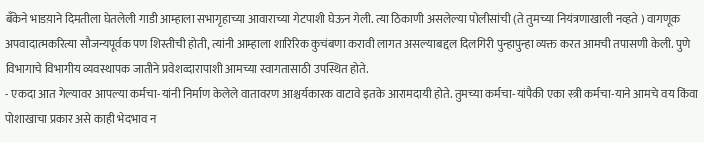बँकेने भाडय़ाने दिमतीला घेतलेली गाडी आम्हाला सभागृहाच्या आवाराच्या गेटपाशी घेऊन गेली. त्या ठिकाणी असलेल्या पोलीसांची (ते तुमच्या नियंत्रणाखाली नव्हते ) वागणूक अपवादात्मकरित्या सौजन्यपूर्वक पण शिस्तीची होती, त्यांनी आम्हाला शारिरिक कुचंबणा करावी लागत असल्याबद्दल दिलगिरी पुन्हापुन्हा व्यक्त करत आमची तपासणी केली. पुणे विभागाचे विभागीय व्यवस्थापक जातीने प्रवेशव्दारापाशी आमच्या स्वागतासाठी उपस्थित होते.
- एकदा आत गेल्यावर आपल्या कर्मचा-यांनी निर्माण केलेले वातावरण आश्चर्यकारक वाटावे इतके आरामदायी होते. तुमच्या कर्मचा-यांपैकी एका स्त्री कर्मचा-याने आमचे वय किंवा पोशाखाचा प्रकार असे काही भेदभाव न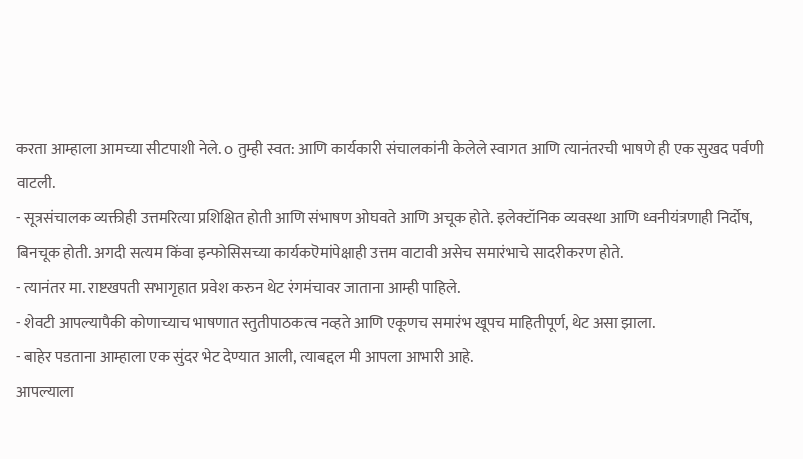करता आम्हाला आमच्या सीटपाशी नेले. o तुम्ही स्वत: आणि कार्यकारी संचालकांनी केलेले स्वागत आणि त्यानंतरची भाषणे ही एक सुखद पर्वणी वाटली.
- सूत्रसंचालक व्यक्तीही उत्तमरित्या प्रशिक्षित होती आणि संभाषण ओघवते आणि अचूक होते. इलेक्टॉनिक व्यवस्था आणि ध्वनीयंत्रणाही निर्दोष, बिनचूक होती. अगदी सत्यम किंवा इन्फोसिसच्या कार्यकऎमांपेक्षाही उत्तम वाटावी असेच समारंभाचे सादरीकरण होते.
- त्यानंतर मा. राष्टखपती सभागृहात प्रवेश करुन थेट रंगमंचावर जाताना आम्ही पाहिले.
- शेवटी आपल्यापैकी कोणाच्याच भाषणात स्तुतीपाठकत्व नव्हते आणि एकूणच समारंभ खूपच माहितीपूर्ण, थेट असा झाला.
- बाहेर पडताना आम्हाला एक सुंदर भेट देण्यात आली, त्याबद्दल मी आपला आभारी आहे.
आपल्याला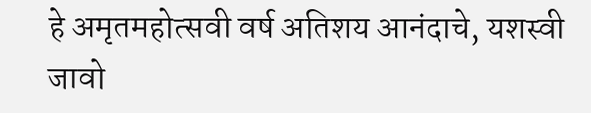हे अमृतमहोत्सवी वर्ष अतिशय आनंदाचे, यशस्वी जावो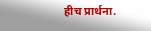हीच प्रार्थना.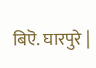बिऎ. घारपुरे |